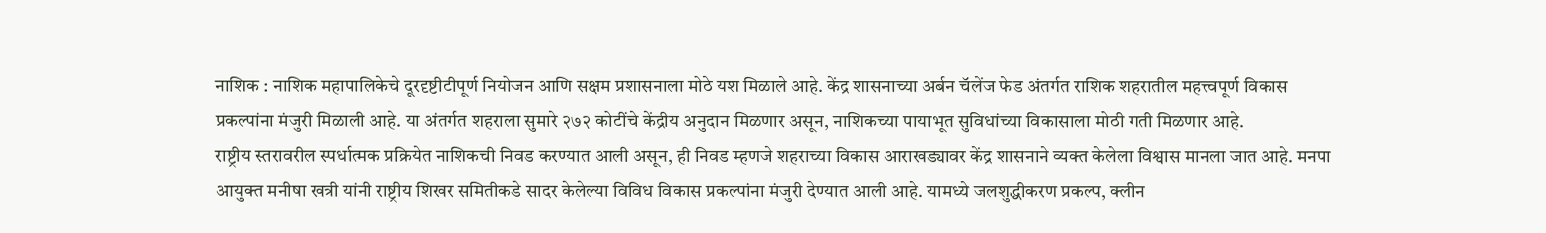नाशिक : नाशिक महापालिकेचे दूरदृष्टीटीपूर्ण नियोजन आणि सक्षम प्रशासनाला मोठे यश मिळाले आहे. केंद्र शासनाच्या अर्बन चॅलेंज फेड अंतर्गत राशिक शहरातील महत्त्वपूर्ण विकास प्रकल्पांना मंजुरी मिळाली आहे. या अंतर्गत शहराला सुमारे २७२ कोटींचे केंद्रीय अनुदान मिळणार असून, नाशिकच्या पायाभूत सुविधांच्या विकासाला मोठी गती मिळणार आहे.
राष्ट्रीय स्तरावरील स्पर्धात्मक प्रक्रियेत नाशिकची निवड करण्यात आली असून, ही निवड म्हणजे शहराच्या विकास आराखड्यावर केंद्र शासनाने व्यक्त केलेला विश्वास मानला जात आहे. मनपा आयुक्त मनीषा खत्री यांनी राष्ट्रीय शिखर समितीकडे सादर केलेल्या विविध विकास प्रकल्पांना मंजुरी देण्यात आली आहे. यामध्ये जलशुद्धीकरण प्रकल्प, क्लीन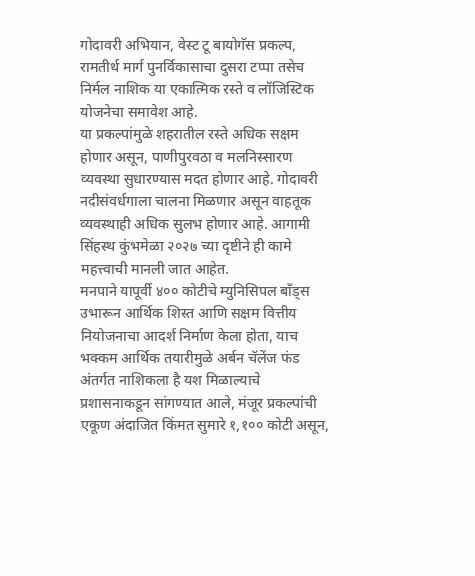गोदावरी अभियान, वेस्ट टू बायोगॅस प्रकल्प, रामतीर्थ मार्ग पुनर्विकासाचा दुसरा टप्पा तसेच निर्मल नाशिक या एकात्मिक रस्ते व लॉजिस्टिक योजनेचा समावेश आहे.
या प्रकल्पांमुळे शहरातील रस्ते अधिक सक्षम होणार असून, पाणीपुरवठा व मलनिस्सारण व्यवस्था सुधारण्यास मदत होणार आहे. गोदावरी नदीसंवर्धगाला चालना मिळणार असून वाहतूक व्यवस्थाही अधिक सुलभ होणार आहे. आगामी सिंहस्थ कुंभमेळा २०२७ च्या दृष्टीने ही कामे महत्त्वाची मानली जात आहेत.
मनपाने यापूर्वी ४०० कोटीचे म्युनिसिपल बाँड्स उभारून आर्थिक शिस्त आणि सक्षम वित्तीय नियोजनाचा आदर्श निर्माण केला होता, याच भक्कम आर्थिक तयारीमुळे अर्बन चॅलेंज फंड अंतर्गत नाशिकला है यश मिळाल्याचे प्रशासनाकडून सांगण्यात आले, मंजूर प्रकल्पांची एकूण अंदाजित किंमत सुमारे १,१०० कोटी असून,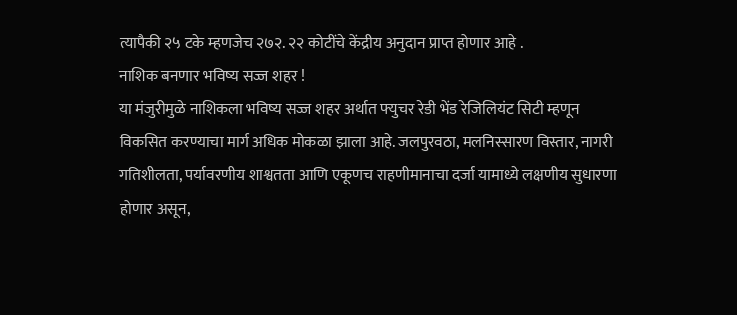त्यापैकी २५ टके म्हणजेच २७२. २२ कोटींचे केंद्रीय अनुदान प्राप्त होणार आहे .
नाशिक बनणार भविष्य सज्ज शहर !
या मंजुरीमुळे नाशिकला भविष्य सज्ज शहर अर्थात फ्युचर रेडी भेंड रेजिलियंट सिटी म्हणून विकसित करण्याचा मार्ग अधिक मोकळा झाला आहे. जलपुरवठा, मलनिस्सारण विस्तार, नागरी गतिशीलता, पर्यावरणीय शाश्वतता आणि एकूणच राहणीमानाचा दर्जा यामाध्ये लक्षणीय सुधारणा होणार असून,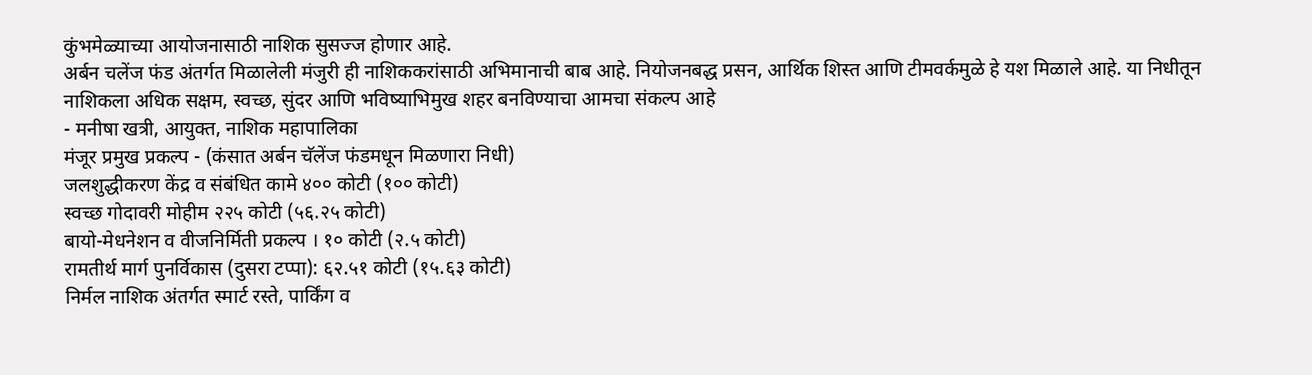कुंभमेळ्याच्या आयोजनासाठी नाशिक सुसज्ज होणार आहे.
अर्बन चलेंज फंड अंतर्गत मिळालेली मंजुरी ही नाशिककरांसाठी अभिमानाची बाब आहे. नियोजनबद्ध प्रसन, आर्थिक शिस्त आणि टीमवर्कमुळे हे यश मिळाले आहे. या निधीतून नाशिकला अधिक सक्षम, स्वच्छ, सुंदर आणि भविष्याभिमुख शहर बनविण्याचा आमचा संकल्प आहे
- मनीषा खत्री, आयुक्त, नाशिक महापालिका
मंजूर प्रमुख प्रकल्प - (कंसात अर्बन चॅलेंज फंडमधून मिळणारा निधी)
जलशुद्धीकरण केंद्र व संबंधित कामे ४०० कोटी (१०० कोटी)
स्वच्छ गोदावरी मोहीम २२५ कोटी (५६.२५ कोटी)
बायो-मेधनेशन व वीजनिर्मिती प्रकल्प । १० कोटी (२.५ कोटी)
रामतीर्थ मार्ग पुनर्विकास (दुसरा टप्पा): ६२.५१ कोटी (१५.६३ कोटी)
निर्मल नाशिक अंतर्गत स्मार्ट रस्ते, पार्किंग व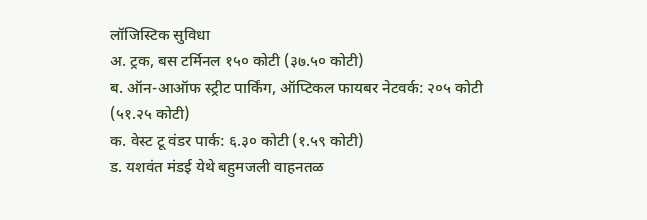लॉजिस्टिक सुविधा
अ. ट्रक, बस टर्मिनल १५० कोटी (३७.५० कोटी)
ब. ऑन-आऑफ स्ट्रीट पार्किंग, ऑप्टिकल फायबर नेटवर्क: २०५ कोटी (५१.२५ कोटी)
क. वेस्ट टू वंडर पार्क: ६.३० कोटी (१.५९ कोटी)
ड. यशवंत मंडई येथे बहुमजली वाहनतळ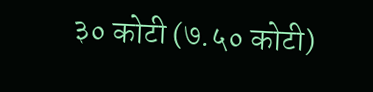३० कोटी (७.५० कोटी)